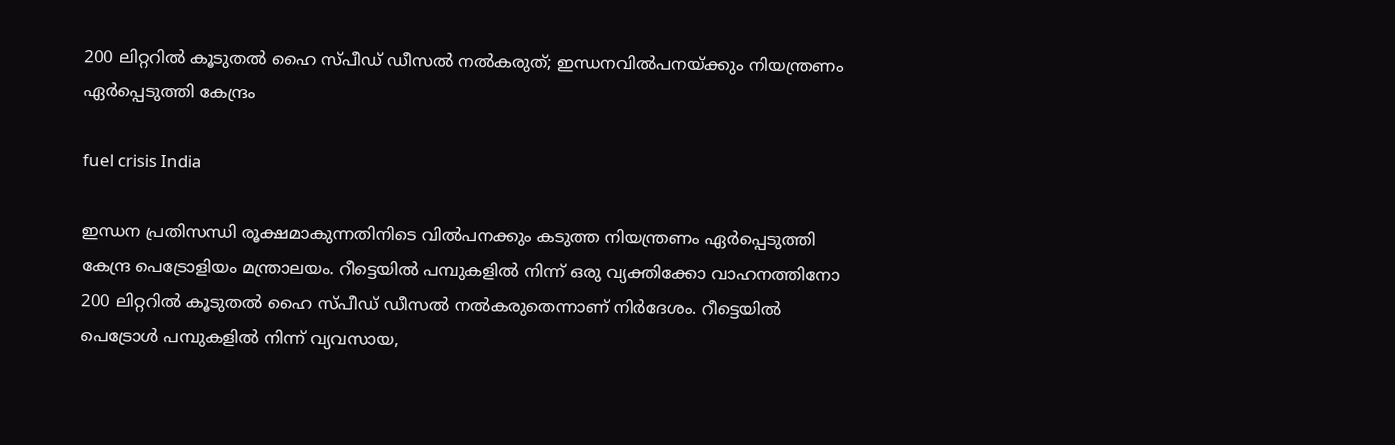200 ലിറ്ററിൽ കൂടുതൽ ഹൈ സ്പീഡ് ഡീസൽ നൽകരുത്; ഇന്ധനവിൽപനയ്ക്കും നിയന്ത്രണം ഏർപ്പെടുത്തി കേന്ദ്രം

fuel crisis India

ഇന്ധന പ്രതിസന്ധി രൂക്ഷമാകുന്നതിനിടെ വിൽപനക്കും കടുത്ത നിയന്ത്രണം ഏർപ്പെടുത്തി കേന്ദ്ര പെട്രോളിയം മന്ത്രാലയം. റീട്ടെയിൽ പമ്പുകളിൽ നിന്ന് ഒരു വ്യക്തിക്കോ വാഹനത്തിനോ 200 ലിറ്ററിൽ കൂടുതൽ ഹൈ സ്പീഡ് ഡീസൽ നൽകരുതെന്നാണ് നിർദേശം. റീട്ടെയിൽ പെട്രോൾ പമ്പുകളിൽ നിന്ന് വ്യവസായ,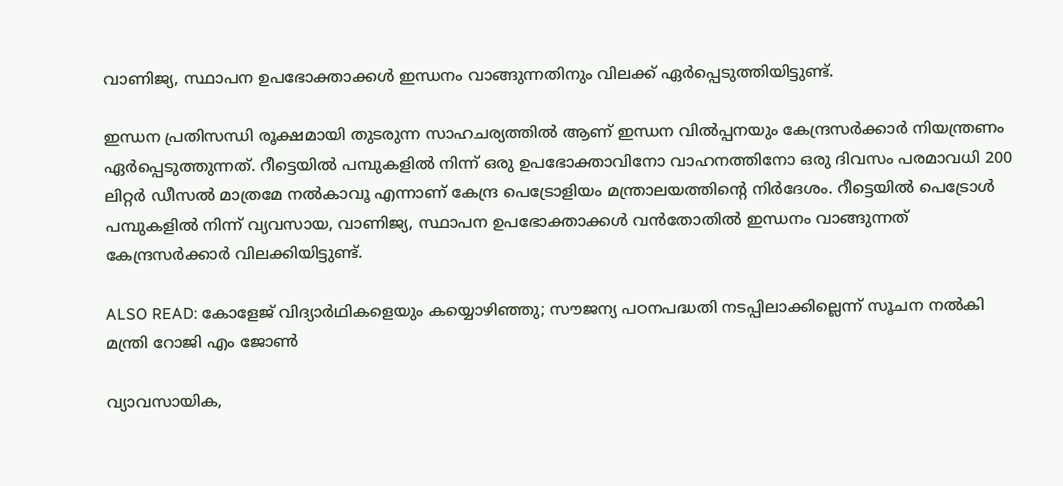വാണിജ്യ, സ്ഥാപന ഉപഭോക്താക്കൾ ഇന്ധനം വാങ്ങുന്നതിനും വിലക്ക് ഏർപ്പെടുത്തിയിട്ടുണ്ട്.

ഇന്ധന പ്രതിസന്ധി രൂക്ഷമായി തുടരുന്ന സാഹചര്യത്തിൽ ആണ് ഇന്ധന വിൽപ്പനയും കേന്ദ്രസർക്കാർ നിയന്ത്രണം ഏർപ്പെടുത്തുന്നത്. റീട്ടെയിൽ പമ്പുകളിൽ നിന്ന് ഒരു ഉപഭോക്താവിനോ വാഹനത്തിനോ ഒരു ദിവസം പരമാവധി 200 ലിറ്റർ ഡീസൽ മാത്രമേ നൽകാവൂ എന്നാണ് കേന്ദ്ര പെട്രോളിയം മന്ത്രാലയത്തിൻ്റെ നിർദേശം. റീട്ടെയിൽ പെട്രോൾ പമ്പുകളിൽ നിന്ന് വ്യവസായ, വാണിജ്യ, സ്ഥാപന ഉപഭോക്താക്കൾ വൻതോതിൽ ഇന്ധനം വാങ്ങുന്നത് കേന്ദ്രസർക്കാർ വിലക്കിയിട്ടുണ്ട്.

ALSO READ: കോളേജ് വിദ്യാർഥികളെയും കയ്യൊഴിഞ്ഞു; സൗജന്യ പഠനപദ്ധതി നടപ്പിലാക്കില്ലെന്ന് സൂചന നൽകി മന്ത്രി റോജി എം ജോൺ

വ്യാവസായിക,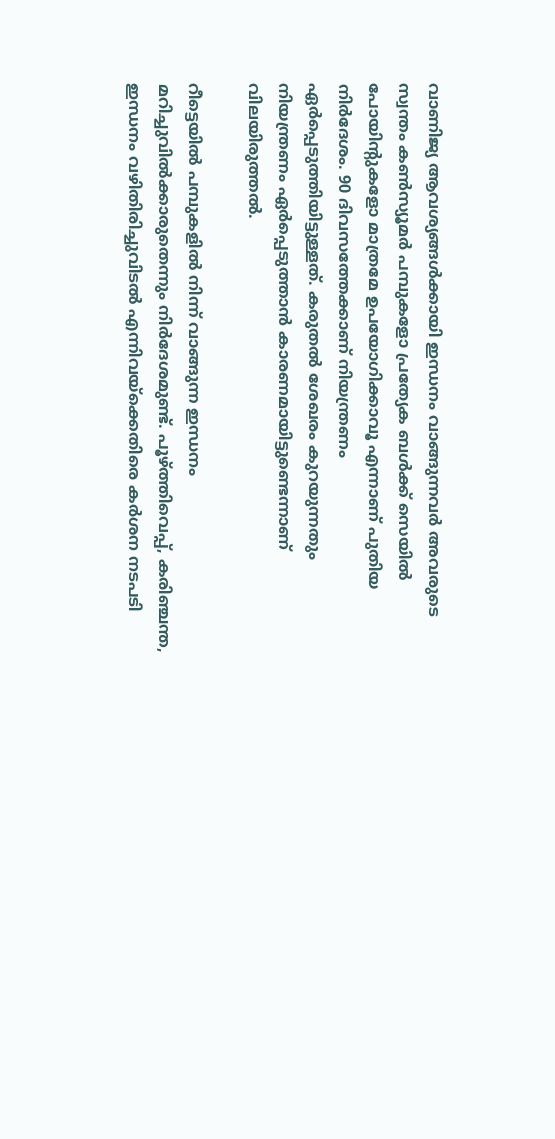വാണിജ്യ ആവശ്യങ്ങൾക്കായി ഇന്ധനം വാങ്ങുന്നവർ അവരുടെ സ്വന്തം കൺസ്യൂമർ പമ്പുകളോ പ്രത്യേക ബൾക്ക് സെയിൽ പോയിന്റുകളോ മാത്രമേ ഉപയോഗിക്കാവൂ എന്നാണ് പുതിയ നിർദേശം. 90 ദിവസത്തേക്കാണ് നിയന്ത്രണം ഏർപ്പെടുത്തിയിട്ടുള്ളത്. കരുതൽ ശേഖരം കുറയുന്നതും നിയന്ത്രണം ഏർപ്പെടുത്താൻ കാരണമായിട്ടുണ്ടെന്നാണ് വിലയിരുത്തൽ.

റീട്ടെയിൽ പമ്പുകളിൽ നിന്ന് വാങ്ങുന്ന ഇന്ധനം മറിച്ചുവിൽക്കാരുതെന്നും നിർദേശമുണ്ട്. പൂഴ്ത്തിവെപ്പ്, കരിഞ്ചന്ത, ഇന്ധനം വഴിതിരിച്ചുവിടൽ എന്നിവയ്ക്കെതിരെ കർശന നടപടി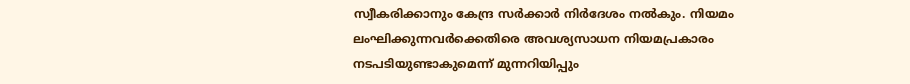സ്വീകരിക്കാനും കേന്ദ്ര സർക്കാർ നിർദേശം നൽകും. നിയമം ലംഘിക്കുന്നവർക്കെതിരെ അവശ്യസാധന നിയമപ്രകാരം നടപടിയുണ്ടാകുമെന്ന് മുന്നറിയിപ്പും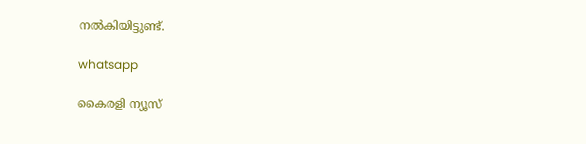നൽകിയിട്ടുണ്ട്.

whatsapp

കൈരളി ന്യൂസ്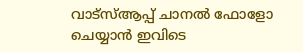വാട്‌സ്ആപ്പ് ചാനല്‍ ഫോളോ ചെയ്യാന്‍ ഇവിടെ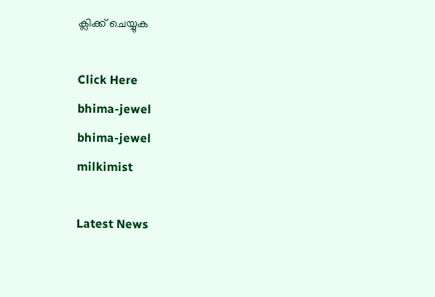ക്ലിക്ക് ചെയ്യുക

Click Here
bhima-jewel
bhima-jewel
milkimist

Latest News